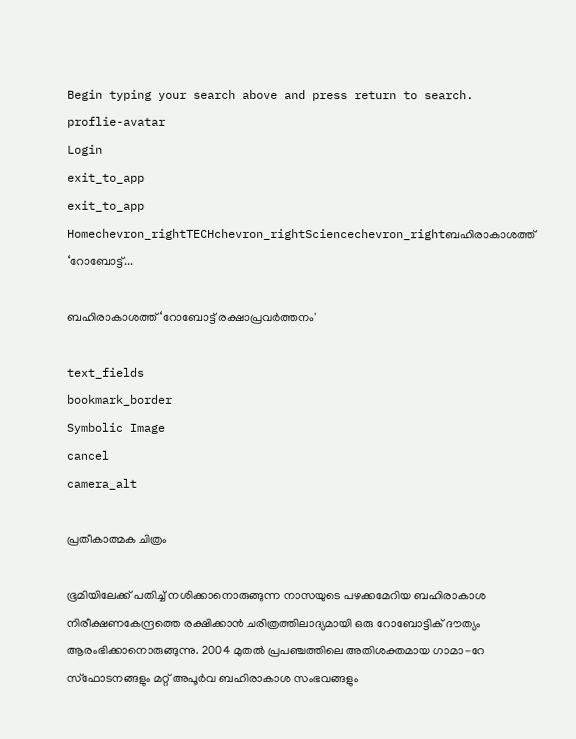Begin typing your search above and press return to search.
proflie-avatar
Login
exit_to_app
exit_to_app
Homechevron_rightTECHchevron_rightSciencechevron_rightബഹിരാകാശത്ത് ‘റോബോട്ട്...

ബഹിരാകാശത്ത് ‘റോബോട്ട് രക്ഷാപ്രവർത്തനം'

text_fields
bookmark_border
Symbolic Image
cancel
camera_alt

പ്രതീകാത്മക ചിത്രം

ഭൂമിയിലേക്ക് പതിച്ച് നശിക്കാനൊരുങ്ങുന്ന നാസയുടെ പഴക്കമേറിയ ബഹിരാകാശ നിരീക്ഷണകേന്ദ്രത്തെ രക്ഷിക്കാൻ ചരിത്രത്തിലാദ്യമായി ഒരു റോബോട്ടിക് ദൗത്യം ആരംഭിക്കാനൊരുങ്ങുന്നു. 2004 മുതൽ പ്രപഞ്ചത്തിലെ അതിശക്തമായ ഗാമാ-റേ സ്ഫോടനങ്ങളും മറ്റ് അപൂർവ ബഹിരാകാശ സംഭവങ്ങളും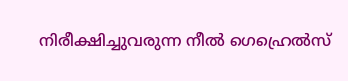നിരീക്ഷിച്ചുവരുന്ന നീൽ ഗെഹ്രെൽസ്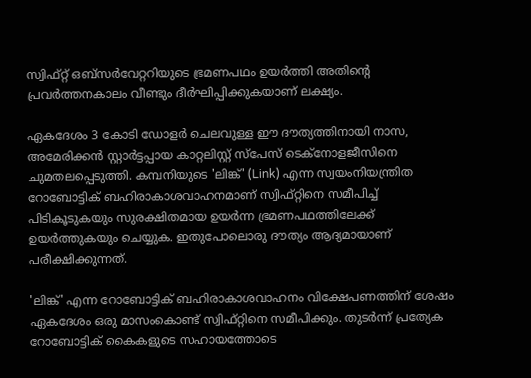സ്വിഫ്റ്റ് ഒബ്സർവേറ്ററിയുടെ ഭ്രമണപഥം ഉയർത്തി അതിന്റെ പ്രവർത്തനകാലം വീണ്ടും ദീർഘിപ്പിക്കുകയാണ് ലക്ഷ്യം.

ഏകദേശം 3 കോടി ഡോളർ ചെലവുള്ള ഈ ദൗത്യത്തിനായി നാസ, അമേരിക്കൻ സ്റ്റാർട്ടപ്പായ കാറ്റലിസ്റ്റ് സ്‌പേസ് ടെക്‌നോളജീസിനെ ചുമതലപ്പെടുത്തി. കമ്പനിയുടെ 'ലിങ്ക്' (Link) എന്ന സ്വയംനിയന്ത്രിത റോബോട്ടിക് ബഹിരാകാശവാഹനമാണ് സ്വിഫ്റ്റിനെ സമീപിച്ച് പിടികൂടുകയും സുരക്ഷിതമായ ഉയർന്ന ഭ്രമണപഥത്തിലേക്ക് ഉയർത്തുകയും ചെയ്യുക. ഇതുപോലൊരു ദൗത്യം ആദ്യമായാണ് പരീക്ഷിക്കുന്നത്.

'ലിങ്ക്' എന്ന റോബോട്ടിക് ബഹിരാകാശവാഹനം വിക്ഷേപണത്തിന് ശേഷം ഏകദേശം ഒരു മാസംകൊണ്ട് സ്വിഫ്റ്റിനെ സമീപിക്കും. തുടർന്ന് പ്രത്യേക റോബോട്ടിക് കൈകളുടെ സഹായത്തോടെ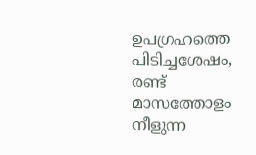ഉപഗ്രഹത്തെ പിടിച്ചശേഷം, രണ്ട് മാസത്തോളം നീളുന്ന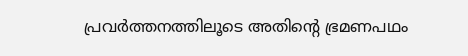പ്രവർത്തനത്തിലൂടെ അതിന്റെ ഭ്രമണപഥം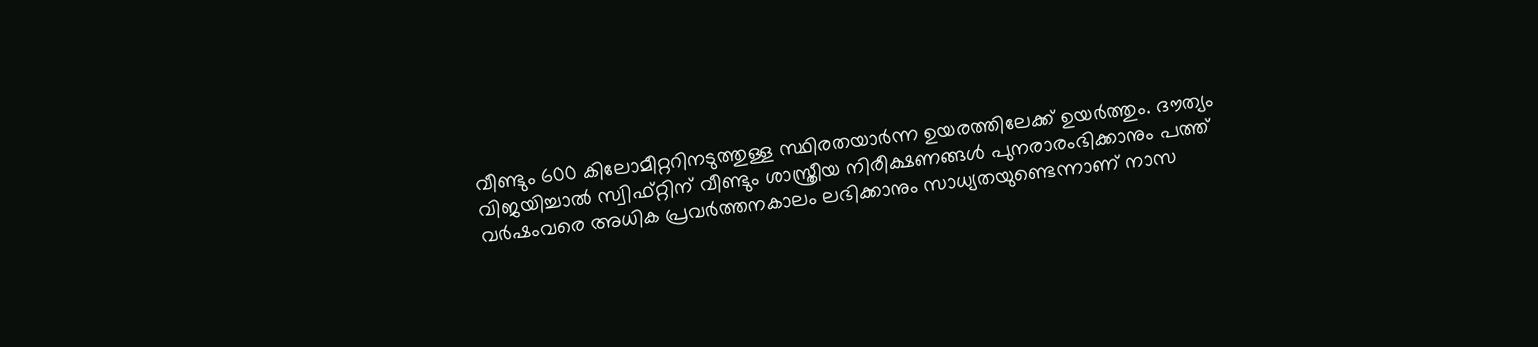വീണ്ടും 600 കിലോമീറ്ററിനടുത്തുള്ള സ്ഥിരതയാർന്ന ഉയരത്തിലേക്ക് ഉയർത്തും. ദൗത്യം വിജയിച്ചാൽ സ്വിഫ്റ്റിന് വീണ്ടും ശാസ്ത്രീയ നിരീക്ഷണങ്ങൾ പുനരാരംഭിക്കാനും പത്ത് വർഷംവരെ അധിക പ്രവർത്തനകാലം ലഭിക്കാനും സാധ്യതയുണ്ടെന്നാണ് നാസ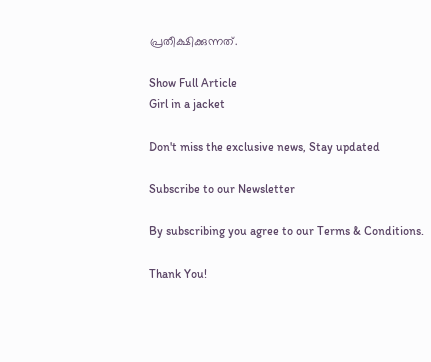പ്രതീക്ഷിക്കുന്നത്.

Show Full Article
Girl in a jacket

Don't miss the exclusive news, Stay updated

Subscribe to our Newsletter

By subscribing you agree to our Terms & Conditions.

Thank You!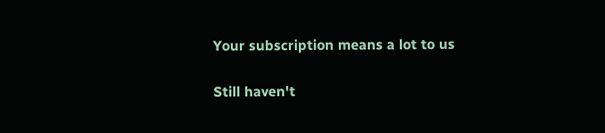Your subscription means a lot to us

Still haven't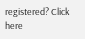registered? Click here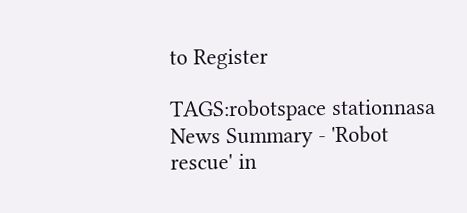to Register

TAGS:robotspace stationnasa
News Summary - 'Robot rescue' in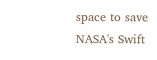space to save NASA's Swift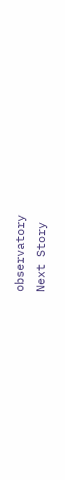observatory
Next Story